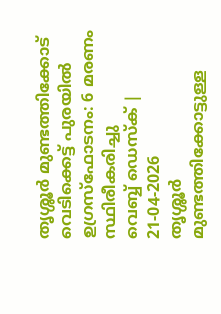തൃശ്ശൂർ മുണ്ടത്തിക്കോട് വെടിക്കെട്ട് പുരയിൽ ഉഗ്രസ്ഫോടനം: 6 മരണം സ്ഥിരീകരിച്ചു
വെബ്ബ് ഡെസ്ക് | 21-04-2026
തൃശ്ശൂർ മുണ്ടത്തിക്കോട്ടുള്ള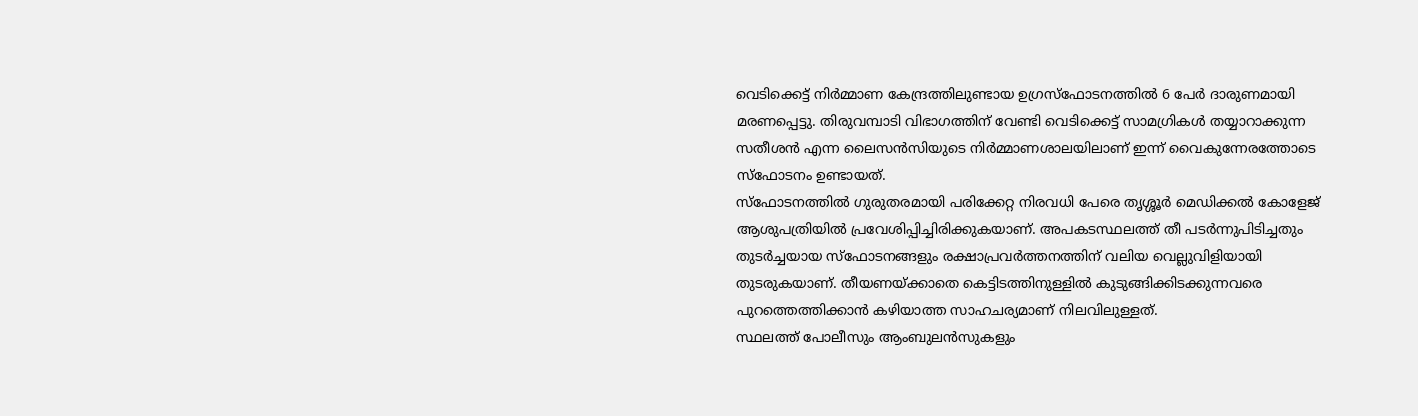വെടിക്കെട്ട് നിർമ്മാണ കേന്ദ്രത്തിലുണ്ടായ ഉഗ്രസ്ഫോടനത്തിൽ 6 പേർ ദാരുണമായി മരണപ്പെട്ടു. തിരുവമ്പാടി വിഭാഗത്തിന് വേണ്ടി വെടിക്കെട്ട് സാമഗ്രികൾ തയ്യാറാക്കുന്ന സതീശൻ എന്ന ലൈസൻസിയുടെ നിർമ്മാണശാലയിലാണ് ഇന്ന് വൈകുന്നേരത്തോടെ സ്ഫോടനം ഉണ്ടായത്.
സ്ഫോടനത്തിൽ ഗുരുതരമായി പരിക്കേറ്റ നിരവധി പേരെ തൃശ്ശൂർ മെഡിക്കൽ കോളേജ് ആശുപത്രിയിൽ പ്രവേശിപ്പിച്ചിരിക്കുകയാണ്. അപകടസ്ഥലത്ത് തീ പടർന്നുപിടിച്ചതും തുടർച്ചയായ സ്ഫോടനങ്ങളും രക്ഷാപ്രവർത്തനത്തിന് വലിയ വെല്ലുവിളിയായി തുടരുകയാണ്. തീയണയ്ക്കാതെ കെട്ടിടത്തിനുള്ളിൽ കുടുങ്ങിക്കിടക്കുന്നവരെ പുറത്തെത്തിക്കാൻ കഴിയാത്ത സാഹചര്യമാണ് നിലവിലുള്ളത്.
സ്ഥലത്ത് പോലീസും ആംബുലൻസുകളും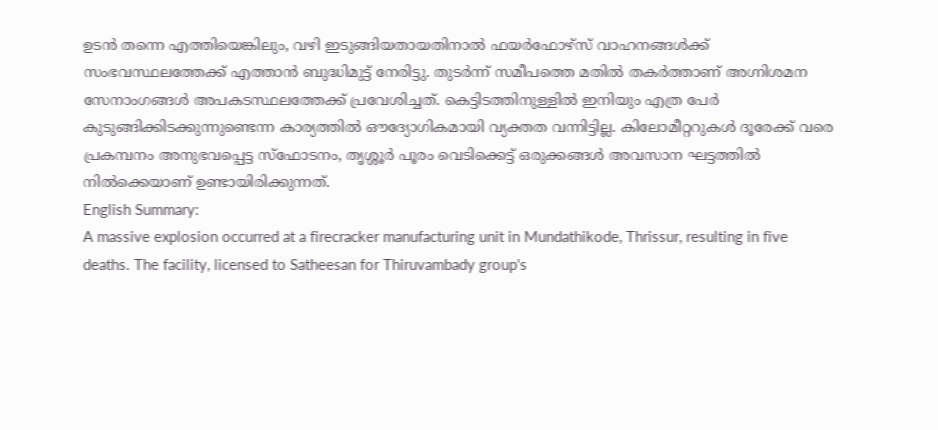ഉടൻ തന്നെ എത്തിയെങ്കിലും, വഴി ഇടുങ്ങിയതായതിനാൽ ഫയർഫോഴ്സ് വാഹനങ്ങൾക്ക് സംഭവസ്ഥലത്തേക്ക് എത്താൻ ബുദ്ധിമുട്ട് നേരിട്ടു. തുടർന്ന് സമീപത്തെ മതിൽ തകർത്താണ് അഗ്നിശമന സേനാംഗങ്ങൾ അപകടസ്ഥലത്തേക്ക് പ്രവേശിച്ചത്. കെട്ടിടത്തിനുള്ളിൽ ഇനിയും എത്ര പേർ കുടുങ്ങിക്കിടക്കുന്നുണ്ടെന്ന കാര്യത്തിൽ ഔദ്യോഗികമായി വ്യക്തത വന്നിട്ടില്ല. കിലോമീറ്ററുകൾ ദൂരേക്ക് വരെ പ്രകമ്പനം അനുഭവപ്പെട്ട സ്ഫോടനം, തൃശ്ശൂർ പൂരം വെടിക്കെട്ട് ഒരുക്കങ്ങൾ അവസാന ഘട്ടത്തിൽ നിൽക്കെയാണ് ഉണ്ടായിരിക്കുന്നത്.
English Summary:
A massive explosion occurred at a firecracker manufacturing unit in Mundathikode, Thrissur, resulting in five deaths. The facility, licensed to Satheesan for Thiruvambady group's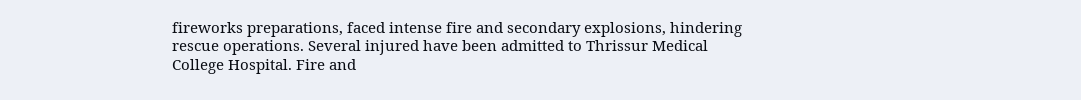fireworks preparations, faced intense fire and secondary explosions, hindering rescue operations. Several injured have been admitted to Thrissur Medical College Hospital. Fire and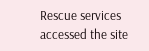Rescue services accessed the site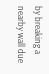by breaking a nearby wall due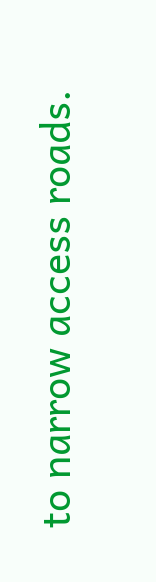to narrow access roads.